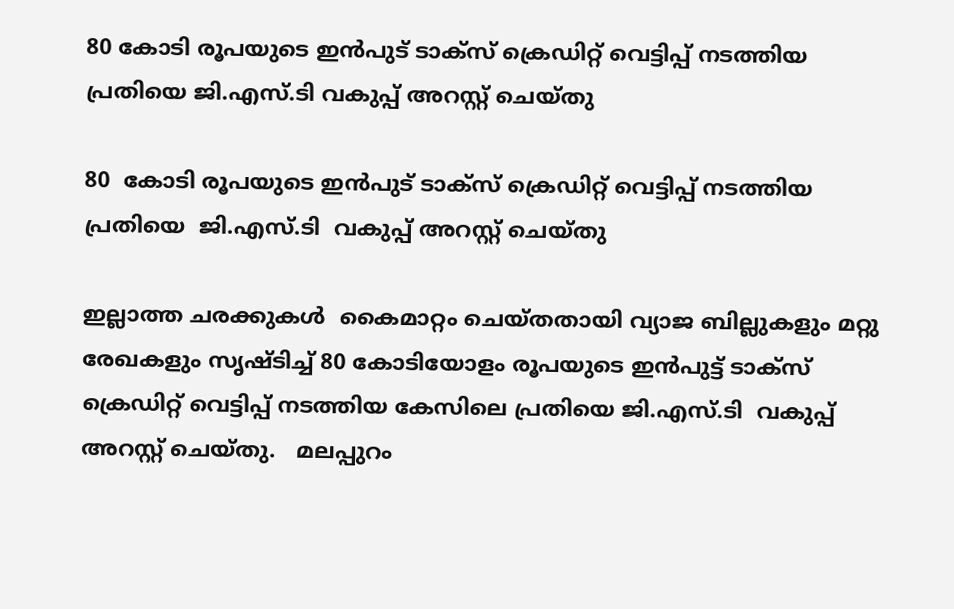80 കോടി രൂപയുടെ ഇൻപുട് ടാക്‌സ് ക്രെഡിറ്റ് വെട്ടിപ്പ് നടത്തിയ പ്രതിയെ ജി.എസ്.ടി വകുപ്പ് അറസ്റ്റ് ചെയ്തു

80  കോടി രൂപയുടെ ഇൻപുട് ടാക്‌സ് ക്രെഡിറ്റ് വെട്ടിപ്പ് നടത്തിയ പ്രതിയെ  ജി.എസ്.ടി  വകുപ്പ് അറസ്റ്റ് ചെയ്തു

ഇല്ലാത്ത ചരക്കുകൾ  കൈമാറ്റം ചെയ്തതായി വ്യാജ ബില്ലുകളും മറ്റു രേഖകളും സൃഷ്ടിച്ച് 80 കോടിയോളം രൂപയുടെ ഇൻപുട്ട് ടാക്‌സ് ക്രെഡിറ്റ് വെട്ടിപ്പ് നടത്തിയ കേസിലെ പ്രതിയെ ജി.എസ്.ടി  വകുപ്പ് അറസ്റ്റ് ചെയ്തു.   മലപ്പുറം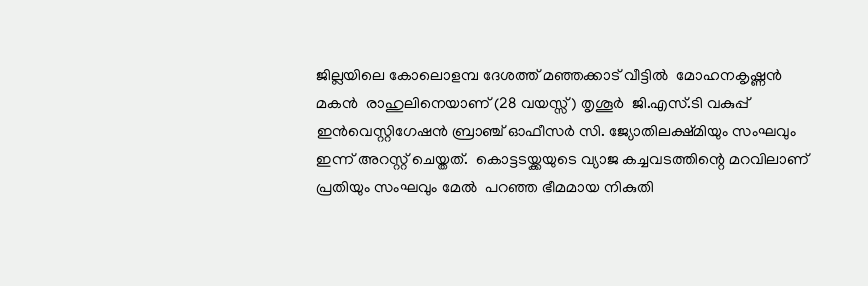ജില്ലയിലെ കോലൊളമ്പ ദേശത്ത് മഞ്ഞക്കാട് വീട്ടിൽ  മോഹനകൃഷ്ണൻ  മകൻ  രാഹുലിനെയാണ് (28 വയസ്സ്) തൃശൂർ  ജി.എസ്.ടി വകുപ്പ് ഇൻവെസ്റ്റിഗേഷൻ ബ്രാഞ്ച് ഓഫീസർ സി. ജ്യോതിലക്ഷ്മിയും സംഘവും ഇന്ന് അറസ്റ്റ് ചെയ്തത്.  കൊട്ടടയ്ക്കയുടെ വ്യാജ കച്ചവടത്തിന്റെ മറവിലാണ് പ്രതിയും സംഘവും മേൽ  പറഞ്ഞ ഭീമമായ നികുതി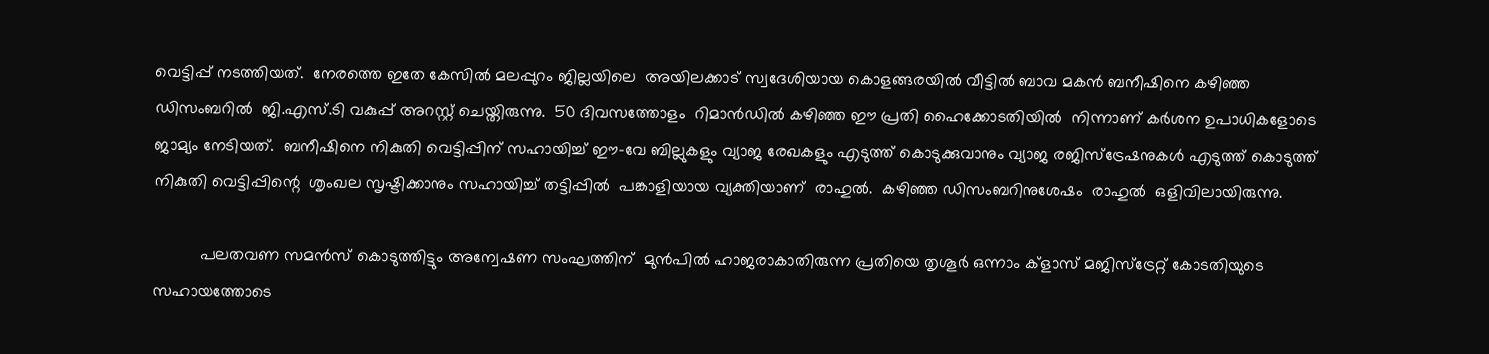വെട്ടിപ്പ് നടത്തിയത്.  നേരത്തെ ഇതേ കേസിൽ മലപ്പുറം ജില്ലയിലെ  അയിലക്കാട് സ്വദേശിയായ കൊളങ്ങരയിൽ വീട്ടിൽ ബാവ മകൻ ബനീഷിനെ കഴിഞ്ഞ ഡിസംബറിൽ  ജി.എസ്.ടി വകുപ്പ് അറസ്റ്റ് ചെയ്തിരുന്നു.  50 ദിവസത്തോളം  റിമാൻഡിൽ കഴിഞ്ഞ ഈ പ്രതി ഹൈക്കോടതിയിൽ  നിന്നാണ് കർശന ഉപാധികളോടെ ജാമ്യം നേടിയത്.  ബനീഷിനെ നികുതി വെട്ടിപ്പിന് സഹായിച്ച് ഈ-വേ ബില്ലുകളും വ്യാജ രേഖകളും എടുത്ത് കൊടുക്കുവാനും വ്യാജ രജിസ്‌ട്രേഷനുകൾ എടുത്ത് കൊടുത്ത് നികുതി വെട്ടിപ്പിന്റെ  ശൃംഖല സൃഷ്ടിക്കാനും സഹായിച്ച് തട്ടിപ്പിൽ  പങ്കാളിയായ വ്യക്തിയാണ്  രാഹുൽ.  കഴിഞ്ഞ ഡിസംബറിനുശേഷം  രാഹുൽ  ഒളിവിലായിരുന്നു.

          പലതവണ സമൻസ് കൊടുത്തിട്ടും അന്വേഷണ സംഘത്തിന്  മുൻപിൽ ഹാജരാകാതിരുന്ന പ്രതിയെ തൃശൂർ ഒന്നാം ക്‌ളാസ് മജിസ്‌ട്രേറ്റ് കോടതിയുടെ സഹായത്തോടെ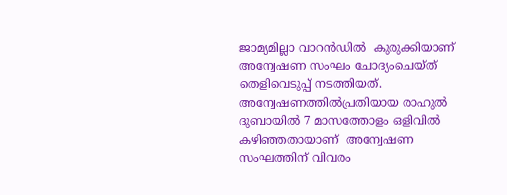ജാമ്യമില്ലാ വാറൻഡിൽ  കുരുക്കിയാണ്  അന്വേഷണ സംഘം ചോദ്യംചെയ്ത് തെളിവെടുപ്പ് നടത്തിയത്.  അന്വേഷണത്തിൽപ്രതിയായ രാഹുൽ ദുബായിൽ 7 മാസത്തോളം ഒളിവിൽ കഴിഞ്ഞതായാണ്  അന്വേഷണ സംഘത്തിന് വിവരം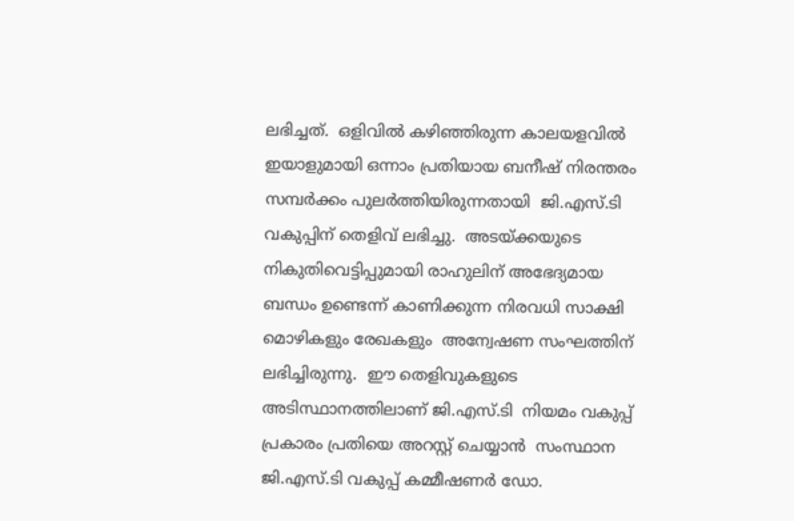ലഭിച്ചത്.  ഒളിവിൽ കഴിഞ്ഞിരുന്ന കാലയളവിൽ ഇയാളുമായി ഒന്നാം പ്രതിയായ ബനീഷ് നിരന്തരം സമ്പർക്കം പുലർത്തിയിരുന്നതായി  ജി.എസ്.ടി  വകുപ്പിന് തെളിവ് ലഭിച്ചു.  അടയ്ക്കയുടെ നികുതിവെട്ടിപ്പുമായി രാഹുലിന് അഭേദ്യമായ ബന്ധം ഉണ്ടെന്ന് കാണിക്കുന്ന നിരവധി സാക്ഷി മൊഴികളും രേഖകളും  അന്വേഷണ സംഘത്തിന് ലഭിച്ചിരുന്നു.  ഈ തെളിവുകളുടെ അടിസ്ഥാനത്തിലാണ് ജി.എസ്.ടി  നിയമം വകുപ്പ് പ്രകാരം പ്രതിയെ അറസ്റ്റ് ചെയ്യാൻ  സംസ്ഥാന ജി.എസ്.ടി വകുപ്പ് കമ്മീഷണർ ഡോ.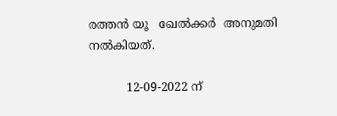രത്തൻ യൂ   ഖേൽക്കർ  അനുമതി നൽകിയത്.

          12-09-2022 ന്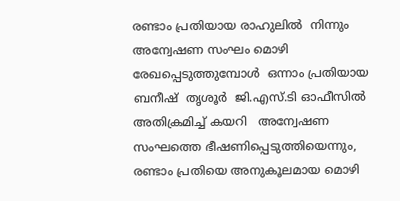രണ്ടാം പ്രതിയായ രാഹുലിൽ  നിന്നും  അന്വേഷണ സംഘം മൊഴി രേഖപ്പെടുത്തുമ്പോൾ  ഒന്നാം പ്രതിയായ ബനീഷ്  തൃശൂർ  ജി.എസ്.ടി ഓഫീസിൽ  അതിക്രമിച്ച് കയറി   അന്വേഷണ സംഘത്തെ ഭീഷണിപ്പെടുത്തിയെന്നും,  രണ്ടാം പ്രതിയെ അനുകൂലമായ മൊഴി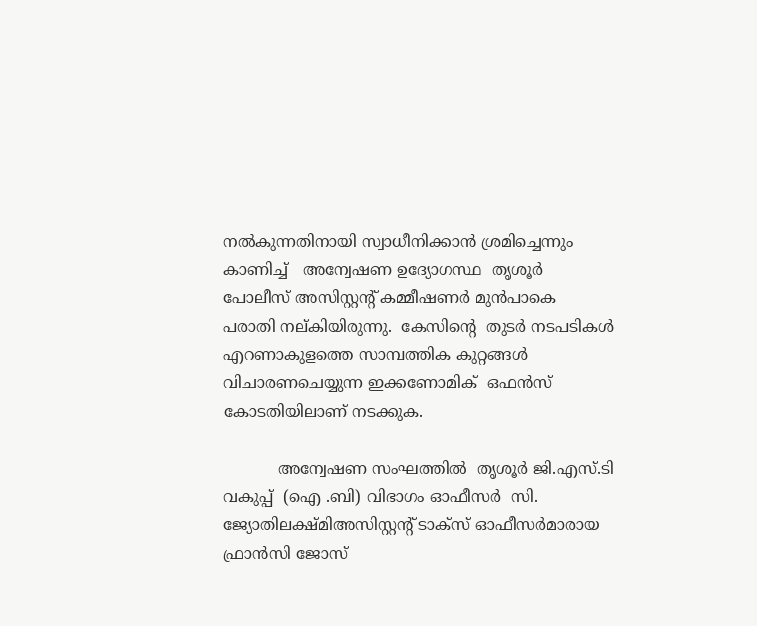നൽകുന്നതിനായി സ്വാധീനിക്കാൻ ശ്രമിച്ചെന്നും കാണിച്ച്   അന്വേഷണ ഉദ്യോഗസ്ഥ  തൃശൂർ പോലീസ് അസിസ്റ്റന്റ് കമ്മീഷണർ മുൻപാകെ  പരാതി നല്കിയിരുന്നു.  കേസിന്റെ  തുടർ നടപടികൾ  എറണാകുളത്തെ സാമ്പത്തിക കുറ്റങ്ങൾ വിചാരണചെയ്യുന്ന ഇക്കണോമിക്  ഒഫൻസ് കോടതിയിലാണ് നടക്കുക.

           അന്വേഷണ സംഘത്തിൽ  തൃശൂർ ജി.എസ്.ടി വകുപ്പ്  (ഐ .ബി) വിഭാഗം ഓഫീസർ  സി. ജ്യോതിലക്ഷ്മിഅസിസ്റ്റന്റ് ടാക്‌സ് ഓഫീസർമാരായ  ഫ്രാൻസി ജോസ്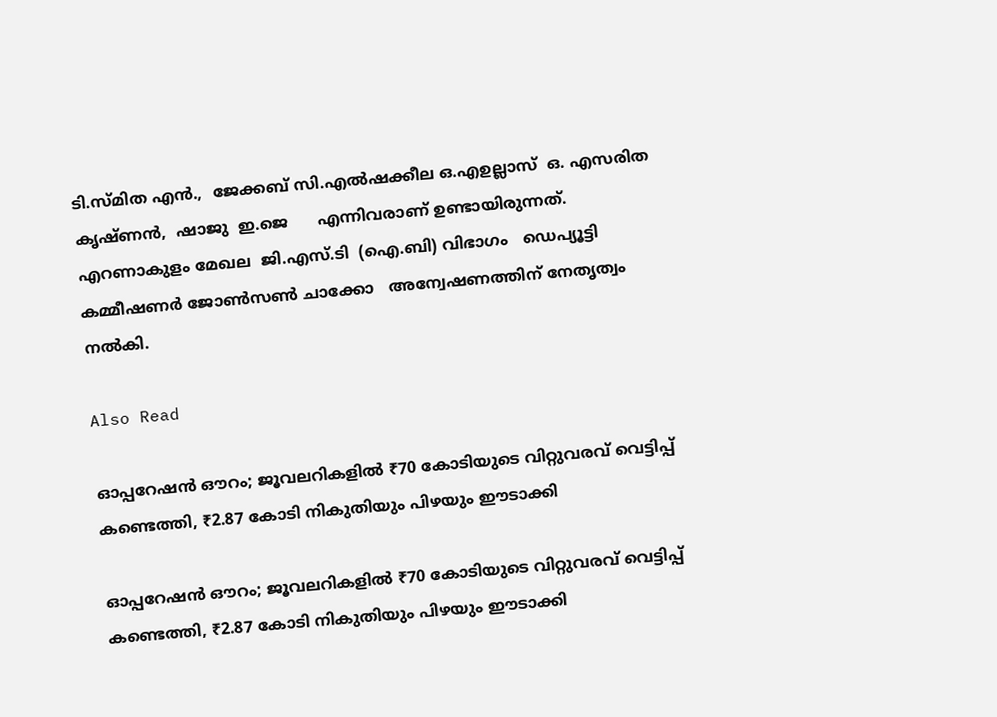ടി.സ്മിത എൻ.,  ജേക്കബ് സി.എൽഷക്കീല ഒ.എഉല്ലാസ്  ഒ. എസരിത കൃഷ്ണൻ,  ഷാജു  ഇ.ജെ      എന്നിവരാണ് ഉണ്ടായിരുന്നത്.   എറണാകുളം മേഖല  ജി.എസ്.ടി  (ഐ.ബി) വിഭാഗം   ഡെപ്യൂട്ടി കമ്മീഷണർ ജോൺസൺ ചാക്കോ   അന്വേഷണത്തിന് നേതൃത്വം നൽകി.

Also Read

ഓപ്പറേഷൻ ഔറം; ജൂവലറികളിൽ ₹70 കോടിയുടെ വിറ്റുവരവ് വെട്ടിപ്പ് കണ്ടെത്തി, ₹2.87 കോടി നികുതിയും പിഴയും ഈടാക്കി

ഓപ്പറേഷൻ ഔറം; ജൂവലറികളിൽ ₹70 കോടിയുടെ വിറ്റുവരവ് വെട്ടിപ്പ് കണ്ടെത്തി, ₹2.87 കോടി നികുതിയും പിഴയും ഈടാക്കി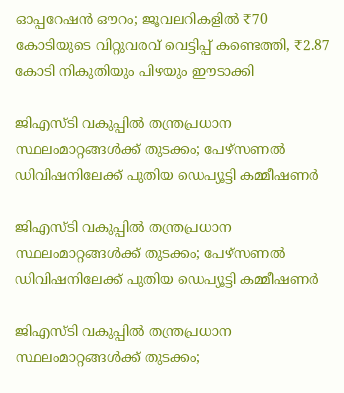ഓപ്പറേഷൻ ഔറം; ജൂവലറികളിൽ ₹70 കോടിയുടെ വിറ്റുവരവ് വെട്ടിപ്പ് കണ്ടെത്തി, ₹2.87 കോടി നികുതിയും പിഴയും ഈടാക്കി

ജിഎസ്‌ടി വകുപ്പിൽ തന്ത്രപ്രധാന സ്ഥലംമാറ്റങ്ങൾക്ക് തുടക്കം; പേഴ്‌സണൽ ഡിവിഷനിലേക്ക് പുതിയ ഡെപ്യൂട്ടി കമ്മീഷണർ

ജിഎസ്‌ടി വകുപ്പിൽ തന്ത്രപ്രധാന സ്ഥലംമാറ്റങ്ങൾക്ക് തുടക്കം; പേഴ്‌സണൽ ഡിവിഷനിലേക്ക് പുതിയ ഡെപ്യൂട്ടി കമ്മീഷണർ

ജിഎസ്‌ടി വകുപ്പിൽ തന്ത്രപ്രധാന സ്ഥലംമാറ്റങ്ങൾക്ക് തുടക്കം;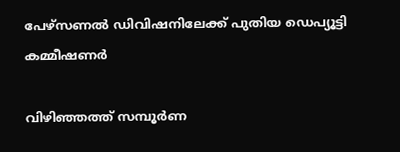പേഴ്‌സണൽ ഡിവിഷനിലേക്ക് പുതിയ ഡെപ്യൂട്ടി കമ്മീഷണർ

വിഴിഞ്ഞത്ത് സമ്പൂർണ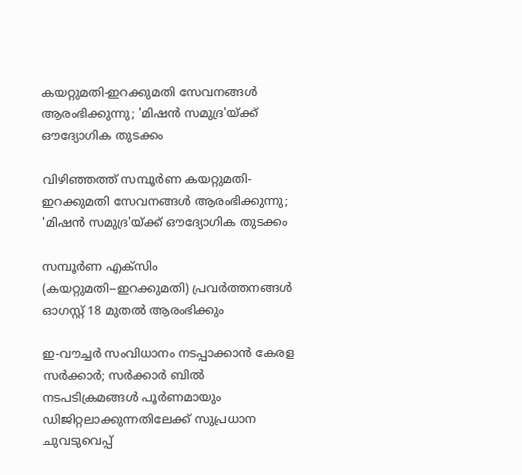കയറ്റുമതി-ഇറക്കുമതി സേവനങ്ങൾ ആരംഭിക്കുന്നു; 'മിഷൻ സമുദ്ര'യ്ക്ക് ഔദ്യോഗിക തുടക്കം

വിഴിഞ്ഞത്ത് സമ്പൂർണ കയറ്റുമതി-ഇറക്കുമതി സേവനങ്ങൾ ആരംഭിക്കുന്നു; 'മിഷൻ സമുദ്ര'യ്ക്ക് ഔദ്യോഗിക തുടക്കം

സമ്പൂര്‍ണ എക്‌സിം (കയറ്റുമതി--ഇറക്കുമതി) പ്രവര്‍ത്തനങ്ങള്‍ ഓഗസ്റ്റ് 18 മുതല്‍ ആരംഭിക്കും

ഇ-വൗച്ചർ സംവിധാനം നടപ്പാക്കാൻ കേരള സർക്കാർ; സർക്കാർ ബിൽ നടപടിക്രമങ്ങൾ പൂർണമായും ഡിജിറ്റലാക്കുന്നതിലേക്ക് സുപ്രധാന ചുവടുവെപ്പ്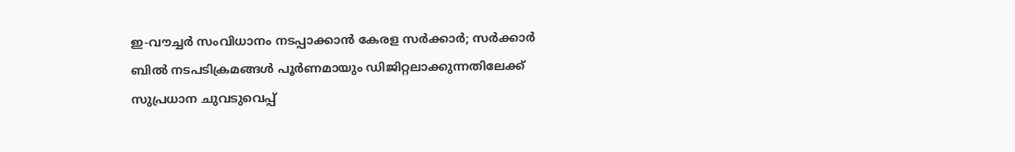ഇ-വൗച്ചർ സംവിധാനം നടപ്പാക്കാൻ കേരള സർക്കാർ; സർക്കാർ ബിൽ നടപടിക്രമങ്ങൾ പൂർണമായും ഡിജിറ്റലാക്കുന്നതിലേക്ക് സുപ്രധാന ചുവടുവെപ്പ്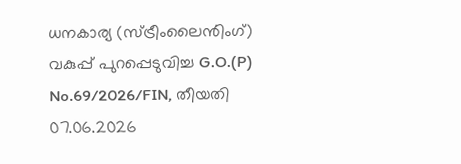ധനകാര്യ (സ്ട്രീംലൈൻിംഗ്) വകുപ്പ് പുറപ്പെടുവിച്ച G.O.(P) No.69/2026/FIN, തീയതി 07.06.2026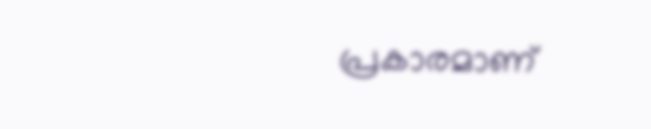പ്രകാരമാണ്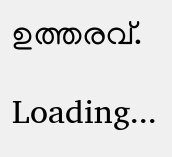ഉത്തരവ്.

Loading...